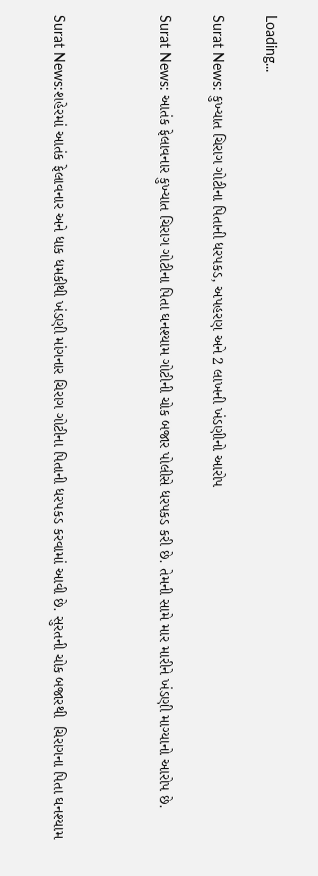Loading...

Surat News: કુખ્યાત ચિરાગ ગોટીના પિતાની ધરપકડ, અપહરણ અને 2 લાખની ખંડણીનો આરોપ

Surat News: આતંક ફેલાવનાર કુખ્યાત ચિરાગ ગોટીના પિતા ઘનશ્યામ ગોટીની ચોક બજાર પોલીસે ધરપકડ કરી છે. તેમની સામે માર મારીને ખંડણી માગ્યાનો આરોપ છે.



Surat News:શહેરમાં આતંક ફેલાવનાર અને ધાક ધમકીથી ખંડણી માંગનાર ચિરાગ ગોટીના પિતાની ધરપકડ કરવામાં આવી છે. સુરતની ચોક બજારથી  ચિરાગના પિતા ઘનશ્યામ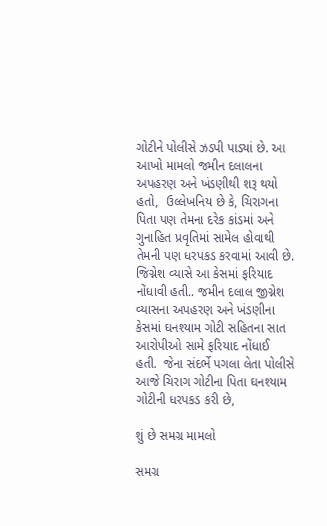ગોટીને પોલીસે ઝડપી પાડ્યાં છે. આ આખો મામલો જમીન દલાલના અપહરણ અને ખંડણીથી શરૂ થયો હતો,  ઉલ્લેખનિય છે કે, ચિરાગના પિતા પણ તેમના દરેક કાંડમાં અને ગુનાહિત પ્રવૃતિમાં સામેલ હોવાથી તેમની પણ ધરપકડ કરવામાં આવી છે. જિગ્નેશ વ્યાસે આ કેસમાં ફરિયાદ નોંધાવી હતી.. જમીન દલાલ જીગ્નેશ વ્યાસના અપહરણ અને ખંડણીના કેસમાં ઘનશ્યામ ગોટી સહિતના સાત આરોપીઓ સામે ફરિયાદ નોંધાઈ હતી.  જેના સંદર્ભે પગલા લેતા પોલીસે આજે ચિરાગ ગોટીના પિતા ઘનશ્યામ ગોટીની ધરપકડ કરી છે,

શું છે સમગ્ર મામલો

સમગ્ર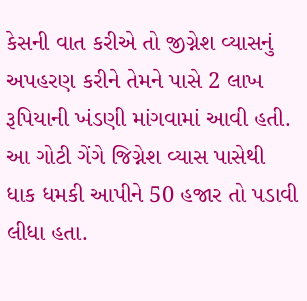કેસની વાત કરીએ તો જીગ્નેશ વ્યાસનું અપહરણ કરીને તેમને પાસે 2 લાખ રૂપિયાની ખંડણી માંગવામાં આવી હતી. આ ગોટી ગેંગે જિગ્નેશ વ્યાસ પાસેથી ધાક ધમકી આપીને 50 હજાર તો પડાવી લીધા હતા.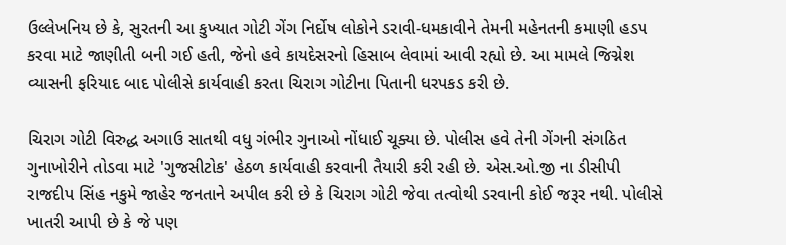ઉલ્લેખનિય છે કે, સુરતની આ કુખ્યાત ગોટી ગેંગ નિર્દોષ લોકોને ડરાવી-ધમકાવીને તેમની મહેનતની કમાણી હડપ કરવા માટે જાણીતી બની ગઈ હતી, જેનો હવે કાયદેસરનો હિસાબ લેવામાં આવી રહ્યો છે. આ મામલે જિગ્નેશ વ્યાસની ફરિયાદ બાદ પોલીસે કાર્યવાહી કરતા ચિરાગ ગોટીના પિતાની ધરપકડ કરી છે.

ચિરાગ ગોટી વિરુદ્ધ અગાઉ સાતથી વધુ ગંભીર ગુનાઓ નોંધાઈ ચૂક્યા છે. પોલીસ હવે તેની ગેંગની સંગઠિત ગુનાખોરીને તોડવા માટે 'ગુજસીટોક' હેઠળ કાર્યવાહી કરવાની તૈયારી કરી રહી છે. એસ.ઓ.જી ના ડીસીપી રાજદીપ સિંહ નકુમે જાહેર જનતાને અપીલ કરી છે કે ચિરાગ ગોટી જેવા તત્વોથી ડરવાની કોઈ જરૂર નથી. પોલીસે ખાતરી આપી છે કે જે પણ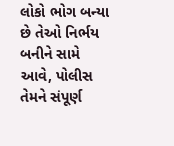લોકો ભોગ બન્યા છે તેઓ નિર્ભય બનીને સામે આવે, પોલીસ તેમને સંપૂર્ણ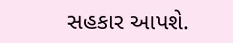સહકાર આપશે.